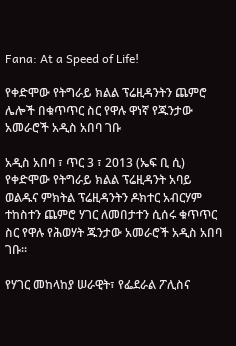Fana: At a Speed of Life!

የቀድሞው የትግራይ ክልል ፕሬዚዳንትን ጨምሮ ሌሎች በቁጥጥር ስር የዋሉ ዋነኛ የጁንታው አመራሮች አዲስ አበባ ገቡ

አዲስ አበባ ፣ ጥር 3 ፣ 2013 (ኤፍ ቢ ሲ) የቀድሞው የትግራይ ክልል ፕሬዚዳንት አባይ ወልዱና ምክትል ፕሬዚዳንትን ዶክተር አብርሃም ተከስተን ጨምሮ ሃገር ለመበታተን ሲሰሩ ቁጥጥር ስር የዋሉ የሕወሃት ጁንታው አመራሮች አዲስ አበባ ገቡ።

የሃገር መከላከያ ሠራዊት፣ የፌደራል ፖሊስና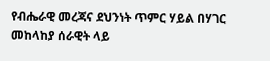የብሔራዊ መረጃና ደህንነት ጥምር ሃይል በሃገር መከላከያ ሰራዊት ላይ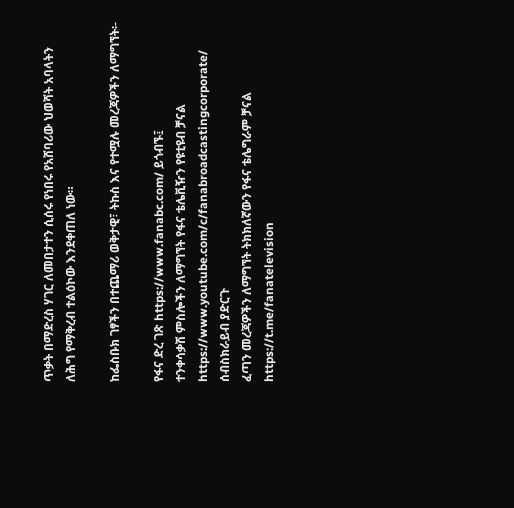ጥቃት በማድረስ ሃገር ለመበታተን ሲሰሩ የነበሩ የአሸባሪው ህወሻት አባላትን ለሕግ የማቅረብ ተልዕኮው እንደቀጠለ ነው።

ከፌስቡክ ገፃችን በተጨማሪ ወቅታዊ፣ ትኩስ እና የተሟሉ መረጃዎችን ለማግኘት፡-

የፋና ድረ ገጽ https://www.fanabc.com/ ይጎብኙ፤
ተንቀሳቃሽ ምስሎችን ለማግኘት የፋና ቴሌቪዥን የዩቲዩብ ቻናል https://www.youtube.com/c/fanabroadcastingcorporate/ ሰብስክራይብ ያድርጉ
ፈጣን መረጃዎችን ለማግኘት ትክክለኛውን የፋና ቴሌግራም ቻናል https://t.me/fanatelevision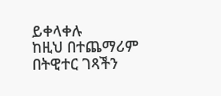ይቀላቀሉ
ከዚህ በተጨማሪም በትዊተር ገጻችን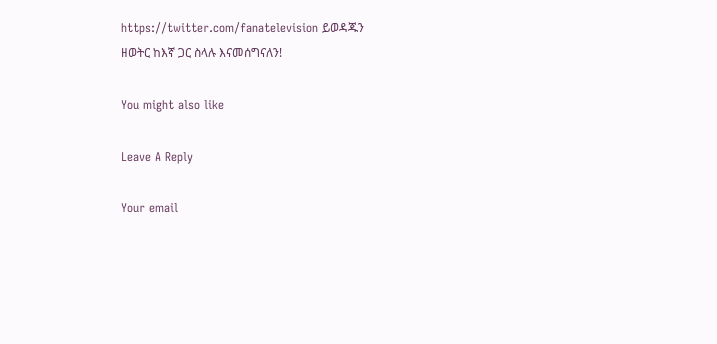https://twitter.com/fanatelevision ይወዳጁን
ዘወትር ከእኛ ጋር ስላሉ እናመሰግናለን!

You might also like

Leave A Reply

Your email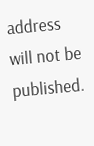address will not be published.